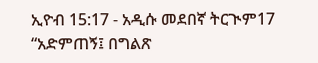ኢዮብ 15:17 - አዲሱ መደበኛ ትርጒም17 “አድምጠኝ፤ በግልጽ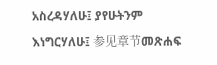አስረዳሃለሁ፤ ያየሁትንም እነግርሃለሁ፤ 参见章节መጽሐፍ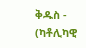ቅዱስ - (ካቶሊካዊ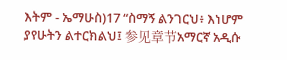እትም - ኤማሁስ)17 “ስማኝ ልንገርህ፥ እነሆም ያየሁትን ልተርክልህ፤ 参见章节አማርኛ አዲሱ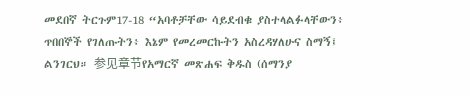መደበኛ ትርጉም17-18 “አባቶቻቸው ሳይደብቁ ያስተላልፉላቸውን፥ ጥበበኞች የገለጡትን፥ እኔም የመረመርኩትን አስረዳሃለሁና ስማኝ፤ ልንገርህ። 参见章节የአማርኛ መጽሐፍ ቅዱስ (ሰማንያ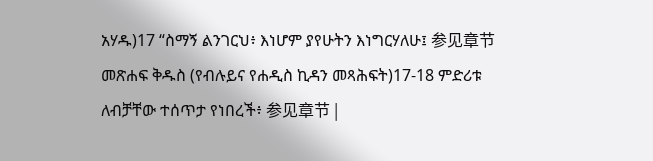አሃዱ)17 “ስማኝ ልንገርህ፥ እነሆም ያየሁትን እነግርሃለሁ፤ 参见章节መጽሐፍ ቅዱስ (የብሉይና የሐዲስ ኪዳን መጻሕፍት)17-18 ምድሪቱ ለብቻቸው ተሰጥታ የነበረች፥ 参见章节 |